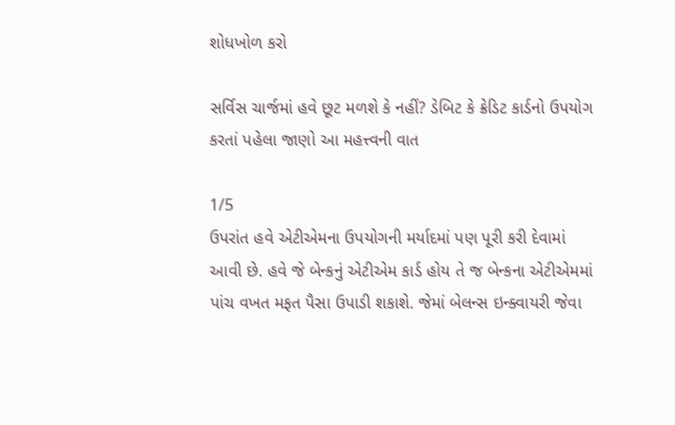શોધખોળ કરો

સર્વિસ ચાર્જમાં હવે છૂટ મળશે કે નહીં? ડેબિટ કે ક્રેડિટ કાર્ડનો ઉપયોગ કરતાં પહેલા જાણો આ મહત્ત્વની વાત

1/5
ઉપરાંત હવે એટીએમના ઉપયોગની મર્યાદમાં પણ પૂરી કરી દેવામાં આવી છે. હવે જે બેન્કનું એટીએમ કાર્ડ હોય તે જ બેન્કના એટીએમમાં પાંચ વખત મફત પૈસા ઉપાડી શકાશે. જેમાં બેલન્સ ઇન્ક્વાયરી જેવા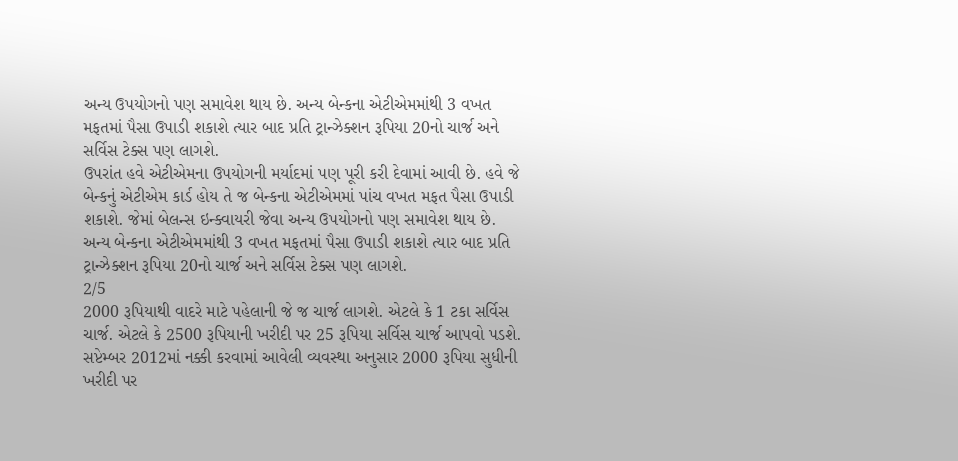અન્ય ઉપયોગનો પણ સમાવેશ થાય છે. અન્ય બેન્કના એટીએમમાંથી 3 વખત મફતમાં પૈસા ઉપાડી શકાશે ત્યાર બાદ પ્રતિ ટ્રાન્ઝેક્શન રૂપિયા 20નો ચાર્જ અને સર્વિસ ટેક્સ પણ લાગશે.
ઉપરાંત હવે એટીએમના ઉપયોગની મર્યાદમાં પણ પૂરી કરી દેવામાં આવી છે. હવે જે બેન્કનું એટીએમ કાર્ડ હોય તે જ બેન્કના એટીએમમાં પાંચ વખત મફત પૈસા ઉપાડી શકાશે. જેમાં બેલન્સ ઇન્ક્વાયરી જેવા અન્ય ઉપયોગનો પણ સમાવેશ થાય છે. અન્ય બેન્કના એટીએમમાંથી 3 વખત મફતમાં પૈસા ઉપાડી શકાશે ત્યાર બાદ પ્રતિ ટ્રાન્ઝેક્શન રૂપિયા 20નો ચાર્જ અને સર્વિસ ટેક્સ પણ લાગશે.
2/5
2000 રૂપિયાથી વાદરે માટે પહેલાની જે જ ચાર્જ લાગશે. એટલે કે 1 ટકા સર્વિસ ચાર્જ. એટલે કે 2500 રૂપિયાની ખરીદી પર 25 રૂપિયા સર્વિસ ચાર્જ આપવો પડશે. સપ્ટેમ્બર 2012માં નક્કી કરવામાં આવેલી વ્યવસ્થા અનુસાર 2000 રૂપિયા સુધીની ખરીદી પર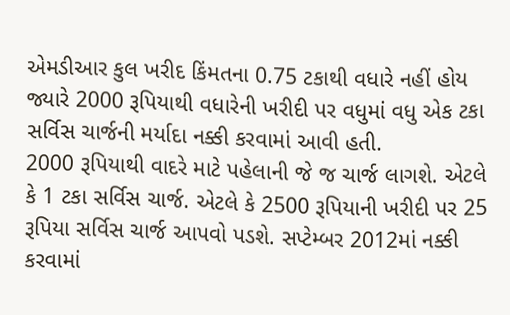એમડીઆર કુલ ખરીદ કિંમતના 0.75 ટકાથી વધારે નહીં હોય જ્યારે 2000 રૂપિયાથી વધારેની ખરીદી પર વધુમાં વધુ એક ટકા સર્વિસ ચાર્જની મર્યાદા નક્કી કરવામાં આવી હતી.
2000 રૂપિયાથી વાદરે માટે પહેલાની જે જ ચાર્જ લાગશે. એટલે કે 1 ટકા સર્વિસ ચાર્જ. એટલે કે 2500 રૂપિયાની ખરીદી પર 25 રૂપિયા સર્વિસ ચાર્જ આપવો પડશે. સપ્ટેમ્બર 2012માં નક્કી કરવામાં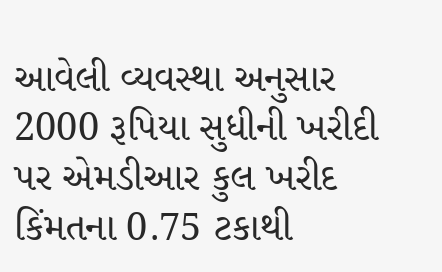આવેલી વ્યવસ્થા અનુસાર 2000 રૂપિયા સુધીની ખરીદી પર એમડીઆર કુલ ખરીદ કિંમતના 0.75 ટકાથી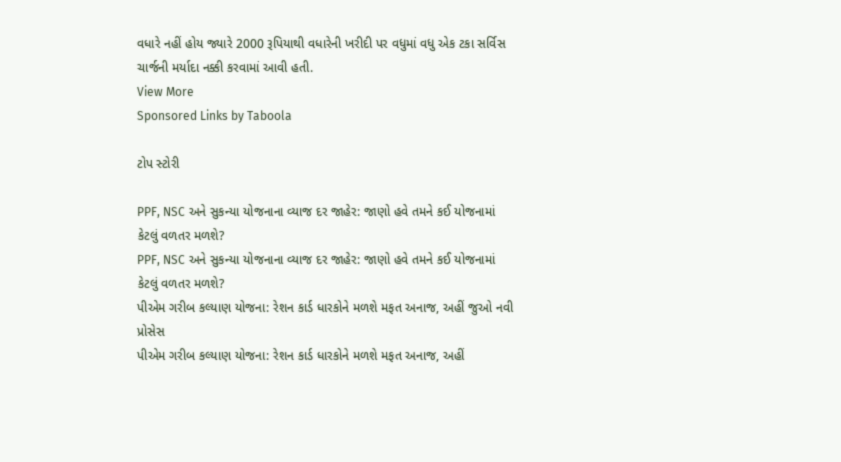વધારે નહીં હોય જ્યારે 2000 રૂપિયાથી વધારેની ખરીદી પર વધુમાં વધુ એક ટકા સર્વિસ ચાર્જની મર્યાદા નક્કી કરવામાં આવી હતી.
View More
Sponsored Links by Taboola

ટોપ સ્ટોરી

PPF, NSC અને સુકન્યા યોજનાના વ્યાજ દર જાહેર: જાણો હવે તમને કઈ યોજનામાં કેટલું વળતર મળશે?
PPF, NSC અને સુકન્યા યોજનાના વ્યાજ દર જાહેર: જાણો હવે તમને કઈ યોજનામાં કેટલું વળતર મળશે?
પીએમ ગરીબ કલ્યાણ યોજના: રેશન કાર્ડ ધારકોને મળશે મફત અનાજ, અહીં જુઓ નવી પ્રોસેસ
પીએમ ગરીબ કલ્યાણ યોજના: રેશન કાર્ડ ધારકોને મળશે મફત અનાજ, અહીં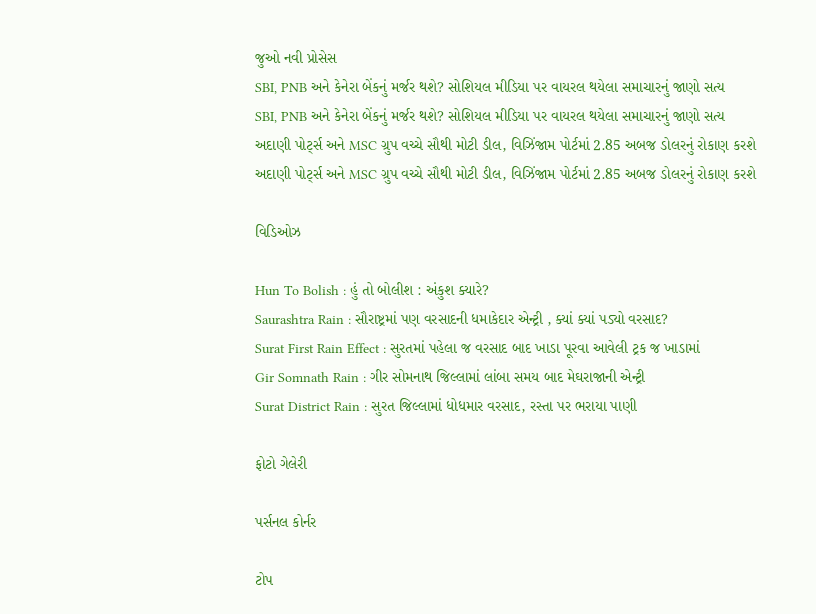જુઓ નવી પ્રોસેસ
SBI, PNB અને કેનેરા બેંકનું મર્જર થશે? સોશિયલ મીડિયા પર વાયરલ થયેલા સમાચારનું જાણો સત્ય
SBI, PNB અને કેનેરા બેંકનું મર્જર થશે? સોશિયલ મીડિયા પર વાયરલ થયેલા સમાચારનું જાણો સત્ય
અદાણી પોર્ટ્સ અને MSC ગ્રુપ વચ્ચે સૌથી મોટી ડીલ, વિઝિંજામ પોર્ટમાં 2.85 અબજ ડોલરનું રોકાણ કરશે
અદાણી પોર્ટ્સ અને MSC ગ્રુપ વચ્ચે સૌથી મોટી ડીલ, વિઝિંજામ પોર્ટમાં 2.85 અબજ ડોલરનું રોકાણ કરશે

વિડિઓઝ

Hun To Bolish : હું તો બોલીશ : અંકુશ ક્યારે?
Saurashtra Rain : સૌરાષ્ટ્રમાં પણ વરસાદની ધમાકેદાર એન્ટ્રી , ક્યાં ક્યાં પડ્યો વરસાદ?
Surat First Rain Effect : સુરતમાં પહેલા જ વરસાદ બાદ ખાડા પૂરવા આવેલી ટ્રક જ ખાડામાં
Gir Somnath Rain : ગીર સોમનાથ જિલ્લામાં લાંબા સમય બાદ મેઘરાજાની એન્ટ્રી
Surat District Rain : સુરત જિલ્લામાં ધોધમાર વરસાદ, રસ્તા પર ભરાયા પાણી

ફોટો ગેલેરી

પર્સનલ કોર્નર

ટોપ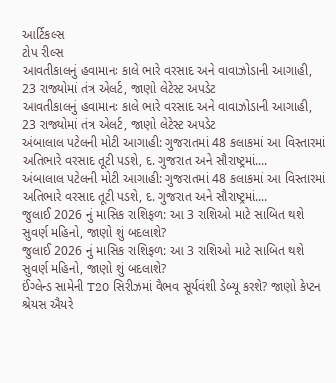આર્ટિકલ્સ
ટોપ રીલ્સ
આવતીકાલનું હવામાનઃ કાલે ભારે વરસાદ અને વાવાઝોડાની આગાહી, 23 રાજ્યોમાં તંત્ર એલર્ટ, જાણો લેટેસ્ટ અપડેટ
આવતીકાલનું હવામાનઃ કાલે ભારે વરસાદ અને વાવાઝોડાની આગાહી, 23 રાજ્યોમાં તંત્ર એલર્ટ, જાણો લેટેસ્ટ અપડેટ
અંબાલાલ પટેલની મોટી આગાહી: ગુજરાતમાં 48 કલાકમાં આ વિસ્તારમાં અતિભારે વરસાદ તૂટી પડશે, દ. ગુજરાત અને સૌરાષ્ટ્રમાં....
અંબાલાલ પટેલની મોટી આગાહી: ગુજરાતમાં 48 કલાકમાં આ વિસ્તારમાં અતિભારે વરસાદ તૂટી પડશે, દ. ગુજરાત અને સૌરાષ્ટ્રમાં....
જુલાઈ 2026 નું માસિક રાશિફળ: આ 3 રાશિઓ માટે સાબિત થશે સુવર્ણ મહિનો, જાણો શું બદલાશે?
જુલાઈ 2026 નું માસિક રાશિફળ: આ 3 રાશિઓ માટે સાબિત થશે સુવર્ણ મહિનો, જાણો શું બદલાશે?
ઈંગ્લેન્ડ સામેની T20 સિરીઝમાં વૈભવ સૂર્યવંશી ડેબ્યૂ કરશે? જાણો કેપ્ટન શ્રેયસ ઐયરે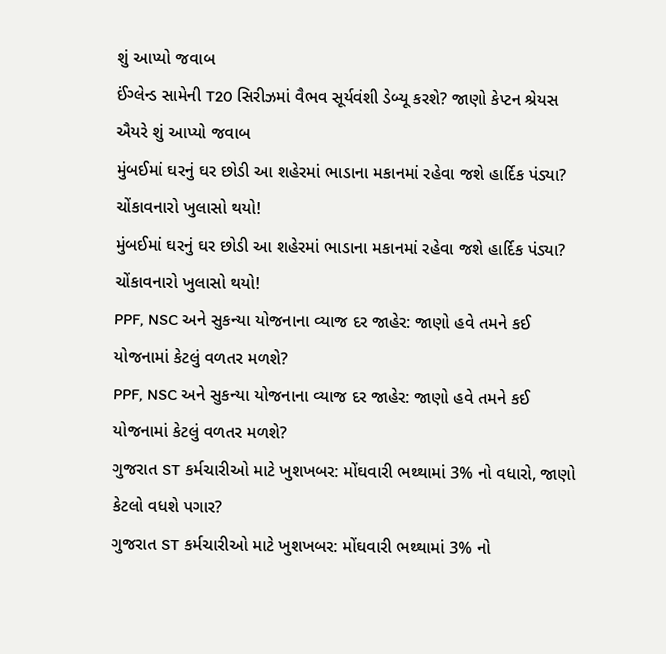શું આપ્યો જવાબ
ઈંગ્લેન્ડ સામેની T20 સિરીઝમાં વૈભવ સૂર્યવંશી ડેબ્યૂ કરશે? જાણો કેપ્ટન શ્રેયસ ઐયરે શું આપ્યો જવાબ
મુંબઈમાં ઘરનું ઘર છોડી આ શહેરમાં ભાડાના મકાનમાં રહેવા જશે હાર્દિક પંડ્યા? ચોંકાવનારો ખુલાસો થયો!
મુંબઈમાં ઘરનું ઘર છોડી આ શહેરમાં ભાડાના મકાનમાં રહેવા જશે હાર્દિક પંડ્યા? ચોંકાવનારો ખુલાસો થયો!
PPF, NSC અને સુકન્યા યોજનાના વ્યાજ દર જાહેર: જાણો હવે તમને કઈ યોજનામાં કેટલું વળતર મળશે?
PPF, NSC અને સુકન્યા યોજનાના વ્યાજ દર જાહેર: જાણો હવે તમને કઈ યોજનામાં કેટલું વળતર મળશે?
ગુજરાત ST કર્મચારીઓ માટે ખુશખબર: મોંઘવારી ભથ્થામાં 3% નો વધારો, જાણો કેટલો વધશે પગાર?
ગુજરાત ST કર્મચારીઓ માટે ખુશખબર: મોંઘવારી ભથ્થામાં 3% નો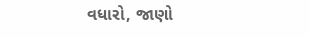વધારો, જાણો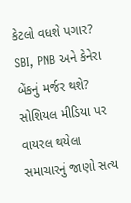કેટલો વધશે પગાર?
SBI, PNB અને કેનેરા બેંકનું મર્જર થશે? સોશિયલ મીડિયા પર વાયરલ થયેલા સમાચારનું જાણો સત્ય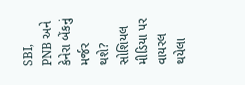SBI, PNB અને કેનેરા બેંકનું મર્જર થશે? સોશિયલ મીડિયા પર વાયરલ થયેલા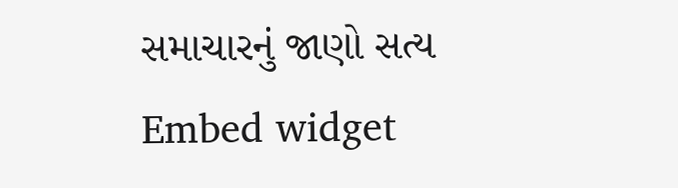સમાચારનું જાણો સત્ય
Embed widget